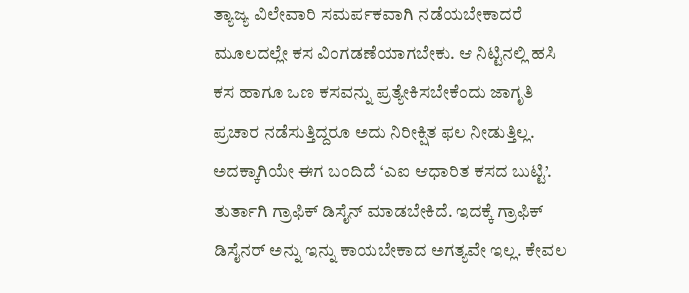ತ್ಯಾಜ್ಯ ವಿಲೇವಾರಿ ಸಮರ್ಪಕವಾಗಿ ನಡೆಯಬೇಕಾದರೆ ಮೂಲದಲ್ಲೇ ಕಸ ವಿಂಗಡಣೆಯಾಗಬೇಕು. ಆ ನಿಟ್ಟಿನಲ್ಲಿ ಹಸಿ ಕಸ ಹಾಗೂ ಒಣ ಕಸವನ್ನು ಪ್ರತ್ಯೇಕಿಸಬೇಕೆಂದು ಜಾಗೃತಿ ಪ್ರಚಾರ ನಡೆಸುತ್ತಿದ್ದರೂ ಅದು ನಿರೀಕ್ಷಿತ ಫಲ ನೀಡುತ್ತಿಲ್ಲ. ಅದಕ್ಕಾಗಿಯೇ ಈಗ ಬಂದಿದೆ ‘ಎಐ ಆಧಾರಿತ ಕಸದ ಬುಟ್ಟಿ’.
ತುರ್ತಾಗಿ ಗ್ರಾಫಿಕ್ ಡಿಸೈನ್ ಮಾಡಬೇಕಿದೆ. ಇದಕ್ಕೆ ಗ್ರಾಫಿಕ್ ಡಿಸೈನರ್ ಅನ್ನು ಇನ್ನು ಕಾಯಬೇಕಾದ ಅಗತ್ಯವೇ ಇಲ್ಲ. ಕೇವಲ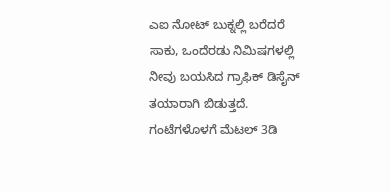ಎಐ ನೋಟ್ ಬುಕ್ನಲ್ಲಿ ಬರೆದರೆ ಸಾಕು, ಒಂದೆರಡು ನಿಮಿಷಗಳಲ್ಲಿ ನೀವು ಬಯಸಿದ ಗ್ರಾಫಿಕ್ ಡಿಸೈನ್ ತಯಾರಾಗಿ ಬಿಡುತ್ತದೆ. ಗಂಟೆಗಳೊಳಗೆ ಮೆಟಲ್ 3ಡಿ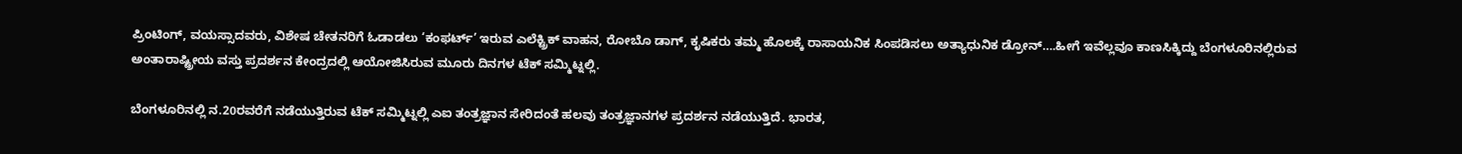ಪ್ರಿಂಟಿಂಗ್, ವಯಸ್ಸಾದವರು, ವಿಶೇಷ ಚೇತನರಿಗೆ ಓಡಾಡಲು ‘ಕಂಫರ್ಟ್’ ಇರುವ ಎಲೆಕ್ಟ್ರಿಕ್ ವಾಹನ, ರೋಬೊ ಡಾಗ್, ಕೃಷಿಕರು ತಮ್ಮ ಹೊಲಕ್ಕೆ ರಾಸಾಯನಿಕ ಸಿಂಪಡಿಸಲು ಅತ್ಯಾಧುನಿಕ ಡ್ರೋನ್….ಹೀಗೆ ಇವೆಲ್ಲವೂ ಕಾಣಸಿಕ್ಕಿದ್ದು ಬೆಂಗಳೂರಿನಲ್ಲಿರುವ ಅಂತಾರಾಷ್ಟ್ರೀಯ ವಸ್ತು ಪ್ರದರ್ಶನ ಕೇಂದ್ರದಲ್ಲಿ ಆಯೋಜಿಸಿರುವ ಮೂರು ದಿನಗಳ ಟೆಕ್ ಸಮ್ಮಿಟ್ನಲ್ಲಿ.

ಬೆಂಗಳೂರಿನಲ್ಲಿ ನ.20ರವರೆಗೆ ನಡೆಯುತ್ತಿರುವ ಟೆಕ್ ಸಮ್ಮಿಟ್ನಲ್ಲಿ ಎಐ ತಂತ್ರಜ್ಞಾನ ಸೇರಿದಂತೆ ಹಲವು ತಂತ್ರಜ್ಞಾನಗಳ ಪ್ರದರ್ಶನ ನಡೆಯುತ್ತಿದೆ. ಭಾರತ,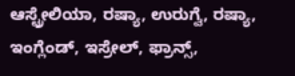ಆಸ್ಟ್ರೇಲಿಯಾ, ರಷ್ಯಾ, ಉರುಗ್ವೆ, ರಷ್ಯಾ, ಇಂಗ್ಲೆಂಡ್, ಇಸ್ರೇಲ್, ಫ್ರಾನ್ಸ್,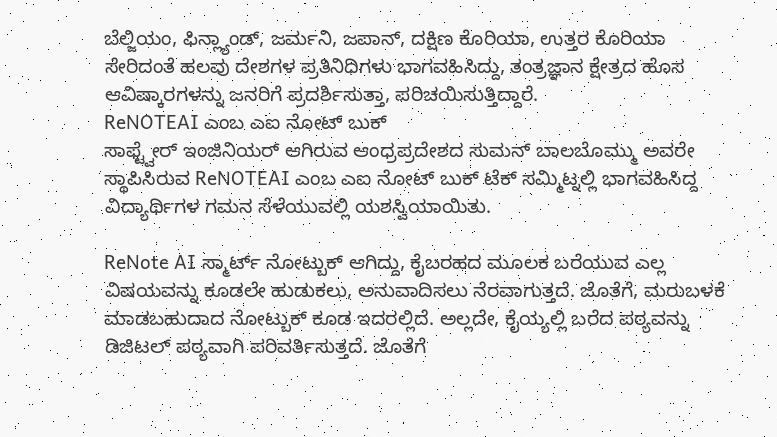ಬೆಲ್ಜಿಯಂ, ಫಿನ್ಲ್ಯಾಂಡ್, ಜರ್ಮನಿ, ಜಪಾನ್, ದಕ್ಷಿಣ ಕೊರಿಯಾ, ಉತ್ತರ ಕೊರಿಯಾ ಸೇರಿದಂತೆ ಹಲವು ದೇಶಗಳ ಪ್ರತಿನಿಧಿಗಳು ಭಾಗವಹಿಸಿದ್ದು, ತಂತ್ರಜ್ಞಾನ ಕ್ಷೇತ್ರದ ಹೊಸ ಆವಿಷ್ಕಾರಗಳನ್ನು ಜನರಿಗೆ ಪ್ರದರ್ಶಿಸುತ್ತಾ, ಪರಿಚಯಿಸುತ್ತಿದ್ದಾರೆ.
ReNOTEAI ಎಂಬ ಎಐ ನೋಟ್ ಬುಕ್
ಸಾಫ್ಟ್ವೇರ್ ಇಂಜಿನಿಯರ್ ಆಗಿರುವ ಆಂಧ್ರಪ್ರದೇಶದ ಸುಮನ್ ಬಾಲಬೊಮ್ಮು ಅವರೇ ಸ್ಥಾಪಿಸಿರುವ ReNOTEAI ಎಂಬ ಎಐ ನೋಟ್ ಬುಕ್ ಟೆಕ್ ಸಮ್ಮಿಟ್ನಲ್ಲಿ ಭಾಗವಹಿಸಿದ್ದ ವಿದ್ಯಾರ್ಥಿಗಳ ಗಮನ ಸೆಳೆಯುವಲ್ಲಿ ಯಶಸ್ವಿಯಾಯಿತು.

ReNote AI ಸ್ಮಾರ್ಟ್ ನೋಟ್ಬುಕ್ ಆಗಿದ್ದು, ಕೈಬರಹದ ಮೂಲಕ ಬರೆಯುವ ಎಲ್ಲ ವಿಷಯವನ್ನು ಕೂಡಲೇ ಹುಡುಕಲು, ಅನುವಾದಿಸಲು ನೆರವಾಗುತ್ತದೆ. ಜೊತೆಗೆ, ಮರುಬಳಕೆ ಮಾಡಬಹುದಾದ ನೋಟ್ಬುಕ್ ಕೂಡ ಇದರಲ್ಲಿದೆ. ಅಲ್ಲದೇ, ಕೈಯ್ಯಲ್ಲಿ ಬರೆದ ಪಠ್ಯವನ್ನು ಡಿಜಿಟಲ್ ಪಠ್ಯವಾಗಿ ಪರಿವರ್ತಿಸುತ್ತದೆ. ಜೊತೆಗೆ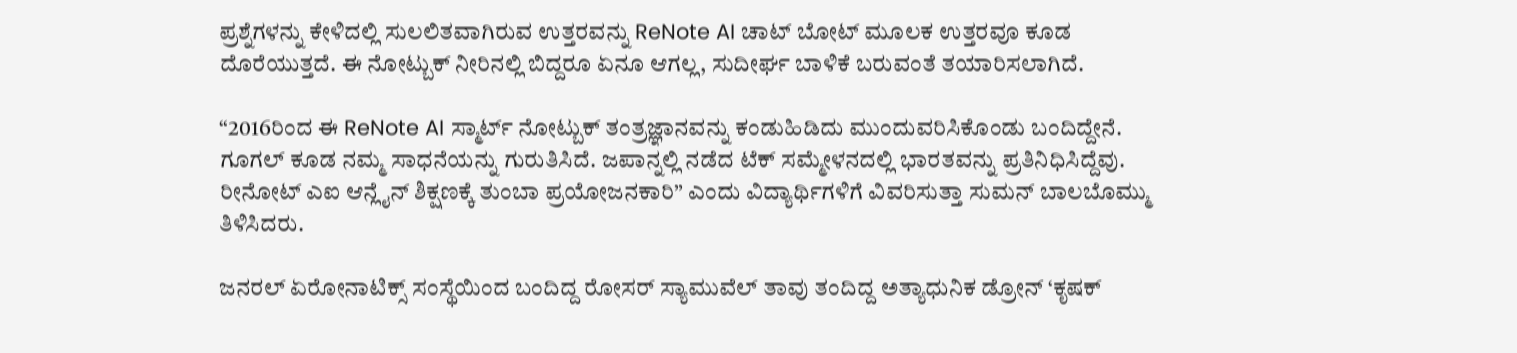ಪ್ರಶ್ನೆಗಳನ್ನು ಕೇಳಿದಲ್ಲಿ ಸುಲಲಿತವಾಗಿರುವ ಉತ್ತರವನ್ನು ReNote AI ಚಾಟ್ ಬೋಟ್ ಮೂಲಕ ಉತ್ತರವೂ ಕೂಡ ದೊರೆಯುತ್ತದೆ. ಈ ನೋಟ್ಬುಕ್ ನೀರಿನಲ್ಲಿ ಬಿದ್ದರೂ ಏನೂ ಆಗಲ್ಲ, ಸುದೀರ್ಘ ಬಾಳಿಕೆ ಬರುವಂತೆ ತಯಾರಿಸಲಾಗಿದೆ.

“2016ರಿಂದ ಈ ReNote AI ಸ್ಮಾರ್ಟ್ ನೋಟ್ಬುಕ್ ತಂತ್ರಜ್ಞಾನವನ್ನು ಕಂಡುಹಿಡಿದು ಮುಂದುವರಿಸಿಕೊಂಡು ಬಂದಿದ್ದೇನೆ. ಗೂಗಲ್ ಕೂಡ ನಮ್ಮ ಸಾಧನೆಯನ್ನು ಗುರುತಿಸಿದೆ. ಜಪಾನ್ನಲ್ಲಿ ನಡೆದ ಟೆಕ್ ಸಮ್ಮೇಳನದಲ್ಲಿ ಭಾರತವನ್ನು ಪ್ರತಿನಿಧಿಸಿದ್ದೆವು. ರೀನೋಟ್ ಎಐ ಆನ್ಲೈನ್ ಶಿಕ್ಷಣಕ್ಕೆ ತುಂಬಾ ಪ್ರಯೋಜನಕಾರಿ” ಎಂದು ವಿದ್ಯಾರ್ಥಿಗಳಿಗೆ ವಿವರಿಸುತ್ತಾ ಸುಮನ್ ಬಾಲಬೊಮ್ಮು ತಿಳಿಸಿದರು.

ಜನರಲ್ ಏರೋನಾಟಿಕ್ಸ್ ಸಂಸ್ಥೆಯಿಂದ ಬಂದಿದ್ದ ರೋಸರ್ ಸ್ಯಾಮುವೆಲ್ ತಾವು ತಂದಿದ್ದ ಅತ್ಯಾಧುನಿಕ ಡ್ರೋನ್ ‘ಕೃಷಕ್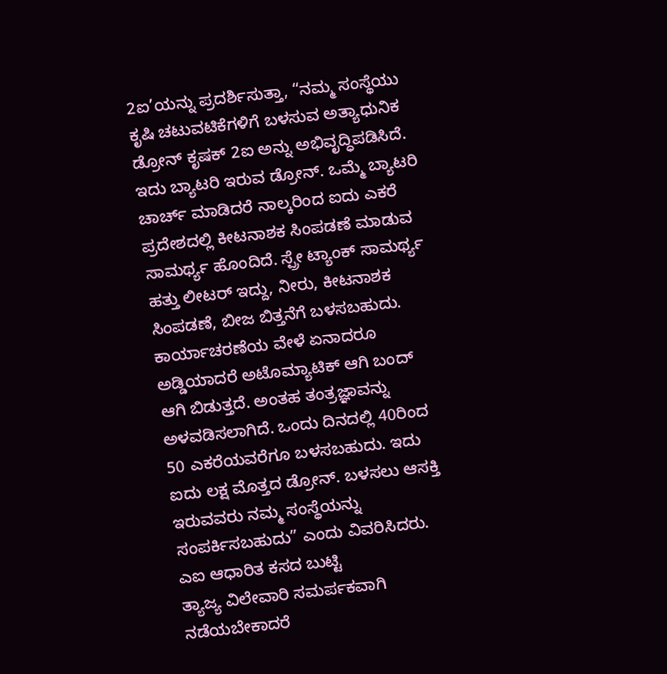2ಐ’ಯನ್ನು ಪ್ರದರ್ಶಿಸುತ್ತಾ, “ನಮ್ಮ ಸಂಸ್ಥೆಯು ಕೃಷಿ ಚಟುವಟಿಕೆಗಳಿಗೆ ಬಳಸುವ ಅತ್ಯಾಧುನಿಕ ಡ್ರೋನ್ ಕೃಷಕ್ 2ಐ ಅನ್ನು ಅಭಿವೃದ್ಧಿಪಡಿಸಿದೆ. ಇದು ಬ್ಯಾಟರಿ ಇರುವ ಡ್ರೋನ್. ಒಮ್ಮೆ ಬ್ಯಾಟರಿ ಚಾರ್ಚ್ ಮಾಡಿದರೆ ನಾಲ್ಕರಿಂದ ಐದು ಎಕರೆ ಪ್ರದೇಶದಲ್ಲಿ ಕೀಟನಾಶಕ ಸಿಂಪಡಣೆ ಮಾಡುವ ಸಾಮರ್ಥ್ಯ ಹೊಂದಿದೆ. ಸ್ಪ್ರೇ ಟ್ಯಾಂಕ್ ಸಾಮರ್ಥ್ಯ ಹತ್ತು ಲೀಟರ್ ಇದ್ದು, ನೀರು, ಕೀಟನಾಶಕ ಸಿಂಪಡಣೆ, ಬೀಜ ಬಿತ್ತನೆಗೆ ಬಳಸಬಹುದು. ಕಾರ್ಯಾಚರಣೆಯ ವೇಳೆ ಏನಾದರೂ ಅಡ್ಡಿಯಾದರೆ ಅಟೊಮ್ಯಾಟಿಕ್ ಆಗಿ ಬಂದ್ ಆಗಿ ಬಿಡುತ್ತದೆ. ಅಂತಹ ತಂತ್ರಜ್ಞಾವನ್ನು ಅಳವಡಿಸಲಾಗಿದೆ. ಒಂದು ದಿನದಲ್ಲಿ 40ರಿಂದ 50 ಎಕರೆಯವರೆಗೂ ಬಳಸಬಹುದು. ಇದು ಐದು ಲಕ್ಷ ಮೊತ್ತದ ಡ್ರೋನ್. ಬಳಸಲು ಆಸಕ್ತಿ ಇರುವವರು ನಮ್ಮ ಸಂಸ್ಥೆಯನ್ನು ಸಂಪರ್ಕಿಸಬಹುದು” ಎಂದು ವಿವರಿಸಿದರು.
ಎಐ ಆಧಾರಿತ ಕಸದ ಬುಟ್ಟಿ
ತ್ಯಾಜ್ಯ ವಿಲೇವಾರಿ ಸಮರ್ಪಕವಾಗಿ ನಡೆಯಬೇಕಾದರೆ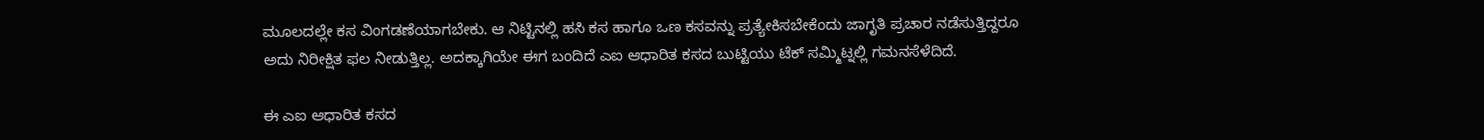ಮೂಲದಲ್ಲೇ ಕಸ ವಿಂಗಡಣೆಯಾಗಬೇಕು. ಆ ನಿಟ್ಟಿನಲ್ಲಿ ಹಸಿ ಕಸ ಹಾಗೂ ಒಣ ಕಸವನ್ನು ಪ್ರತ್ಯೇಕಿಸಬೇಕೆಂದು ಜಾಗೃತಿ ಪ್ರಚಾರ ನಡೆಸುತ್ತಿದ್ದರೂ ಅದು ನಿರೀಕ್ಷಿತ ಫಲ ನೀಡುತ್ತಿಲ್ಲ. ಅದಕ್ಕಾಗಿಯೇ ಈಗ ಬಂದಿದೆ ಎಐ ಆಧಾರಿತ ಕಸದ ಬುಟ್ಟಿಯು ಟೆಕ್ ಸಮ್ಮಿಟ್ನಲ್ಲಿ ಗಮನಸೆಳೆದಿದೆ.

ಈ ಎಐ ಆಧಾರಿತ ಕಸದ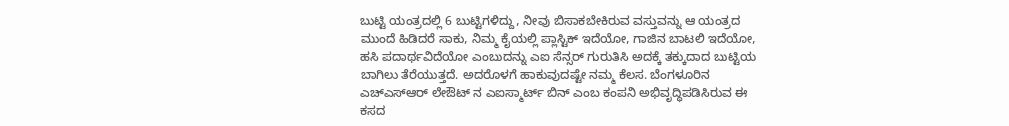ಬುಟ್ಟಿ ಯಂತ್ರದಲ್ಲಿ 6 ಬುಟ್ಟಿಗಳಿದ್ದು, ನೀವು ಬಿಸಾಕಬೇಕಿರುವ ವಸ್ತುವನ್ನು ಆ ಯಂತ್ರದ ಮುಂದೆ ಹಿಡಿದರೆ ಸಾಕು, ನಿಮ್ಮ ಕೈಯಲ್ಲಿ ಪ್ಲಾಸ್ಟಿಕ್ ಇದೆಯೋ, ಗಾಜಿನ ಬಾಟಲಿ ಇದೆಯೋ, ಹಸಿ ಪದಾರ್ಥವಿದೆಯೋ ಎಂಬುದನ್ನು ಎಐ ಸೆನ್ಸರ್ ಗುರುತಿಸಿ ಅದಕ್ಕೆ ತಕ್ಕುದಾದ ಬುಟ್ಟಿಯ ಬಾಗಿಲು ತೆರೆಯುತ್ತದೆ. ಅದರೊಳಗೆ ಹಾಕುವುದಷ್ಟೇ ನಮ್ಮ ಕೆಲಸ. ಬೆಂಗಳೂರಿನ ಎಚ್ಎಸ್ಆರ್ ಲೇಔಟ್ ನ ಎಐಸ್ಮಾರ್ಟ್ ಬಿನ್ ಎಂಬ ಕಂಪನಿ ಅಭಿವೃದ್ಧಿಪಡಿಸಿರುವ ಈ ಕಸದ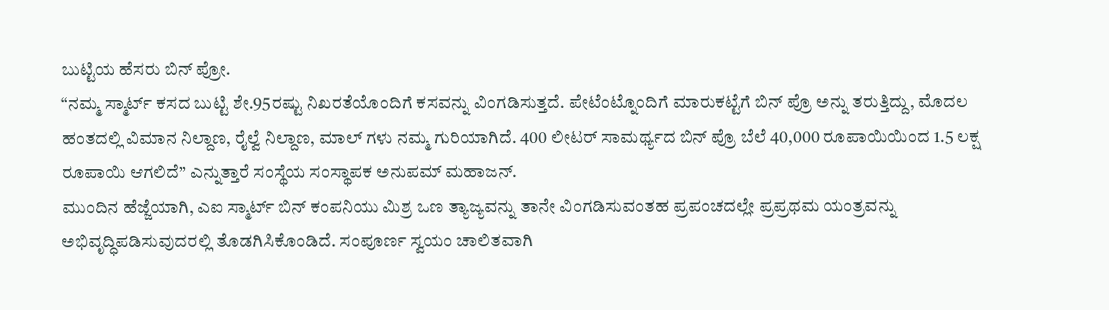ಬುಟ್ಟಿಯ ಹೆಸರು ಬಿನ್ ಪ್ರೋ.
“ನಮ್ಮ ಸ್ಮಾರ್ಟ್ ಕಸದ ಬುಟ್ಟಿ ಶೇ.95ರಷ್ಟು ನಿಖರತೆಯೊಂದಿಗೆ ಕಸವನ್ನು ವಿಂಗಡಿಸುತ್ತದೆ. ಪೇಟೆಂಟ್ನೊಂದಿಗೆ ಮಾರುಕಟ್ಟೆಗೆ ಬಿನ್ ಪ್ರೊ ಅನ್ನು ತರುತ್ತಿದ್ದು, ಮೊದಲ ಹಂತದಲ್ಲಿ ವಿಮಾನ ನಿಲ್ದಾಣ, ರೈಲ್ವೆ ನಿಲ್ದಾಣ, ಮಾಲ್ ಗಳು ನಮ್ಮ ಗುರಿಯಾಗಿದೆ. 400 ಲೀಟರ್ ಸಾಮರ್ಥ್ಯದ ಬಿನ್ ಪ್ರೊ ಬೆಲೆ 40,000 ರೂಪಾಯಿಯಿಂದ 1.5 ಲಕ್ಷ ರೂಪಾಯಿ ಆಗಲಿದೆ” ಎನ್ನುತ್ತಾರೆ ಸಂಸ್ಥೆಯ ಸಂಸ್ಥಾಪಕ ಅನುಪಮ್ ಮಹಾಜನ್.
ಮುಂದಿನ ಹೆಜ್ಜೆಯಾಗಿ, ಎಐ ಸ್ಮಾರ್ಟ್ ಬಿನ್ ಕಂಪನಿಯು ಮಿಶ್ರ ಒಣ ತ್ಯಾಜ್ಯವನ್ನು ತಾನೇ ವಿಂಗಡಿಸುವಂತಹ ಪ್ರಪಂಚದಲ್ಲೇ ಪ್ರಪ್ರಥಮ ಯಂತ್ರವನ್ನು ಅಭಿವೃದ್ಧಿಪಡಿಸುವುದರಲ್ಲಿ ತೊಡಗಿಸಿಕೊಂಡಿದೆ. ಸಂಪೂರ್ಣ ಸ್ವಯಂ ಚಾಲಿತವಾಗಿ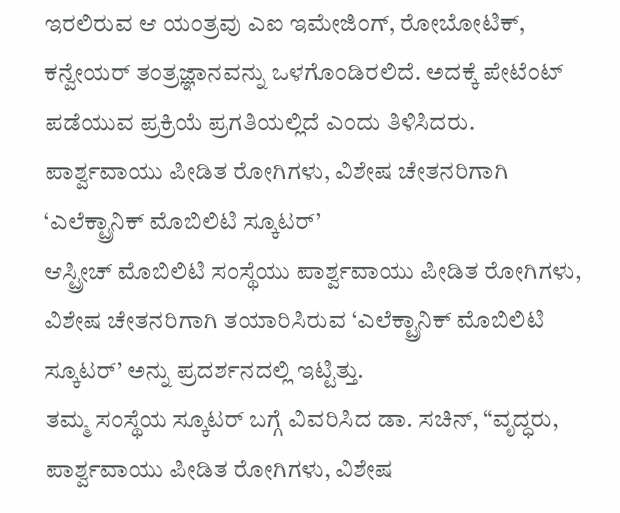ಇರಲಿರುವ ಆ ಯಂತ್ರವು ಎಐ ಇಮೇಜಿಂಗ್, ರೋಬೋಟಿಕ್, ಕನ್ವೇಯರ್ ತಂತ್ರಜ್ಞಾನವನ್ನು ಒಳಗೊಂಡಿರಲಿದೆ. ಅದಕ್ಕೆ ಪೇಟೆಂಟ್ ಪಡೆಯುವ ಪ್ರಕ್ರಿಯೆ ಪ್ರಗತಿಯಲ್ಲಿದೆ ಎಂದು ತಿಳಿಸಿದರು.
ಪಾರ್ಶ್ವವಾಯು ಪೀಡಿತ ರೋಗಿಗಳು, ವಿಶೇಷ ಚೇತನರಿಗಾಗಿ ‘ಎಲೆಕ್ಟ್ರಾನಿಕ್ ಮೊಬಿಲಿಟಿ ಸ್ಕೂಟರ್’
ಆಸ್ಟ್ರೀಚ್ ಮೊಬಿಲಿಟಿ ಸಂಸ್ಥೆಯು ಪಾರ್ಶ್ವವಾಯು ಪೀಡಿತ ರೋಗಿಗಳು, ವಿಶೇಷ ಚೇತನರಿಗಾಗಿ ತಯಾರಿಸಿರುವ ‘ಎಲೆಕ್ಟ್ರಾನಿಕ್ ಮೊಬಿಲಿಟಿ ಸ್ಕೂಟರ್’ ಅನ್ನು ಪ್ರದರ್ಶನದಲ್ಲಿ ಇಟ್ಟಿತ್ತು.
ತಮ್ಮ ಸಂಸ್ಥೆಯ ಸ್ಕೂಟರ್ ಬಗ್ಗೆ ವಿವರಿಸಿದ ಡಾ. ಸಚಿನ್, “ವೃದ್ಧರು, ಪಾರ್ಶ್ವವಾಯು ಪೀಡಿತ ರೋಗಿಗಳು, ವಿಶೇಷ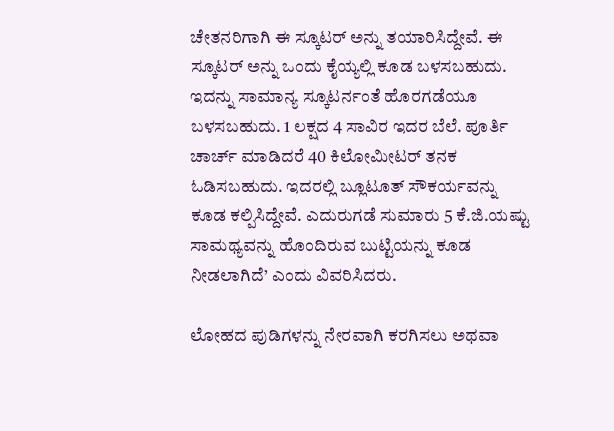ಚೇತನರಿಗಾಗಿ ಈ ಸ್ಕೂಟರ್ ಅನ್ನು ತಯಾರಿಸಿದ್ದೇವೆ. ಈ ಸ್ಕೂಟರ್ ಅನ್ನು ಒಂದು ಕೈಯ್ಯಲ್ಲಿ ಕೂಡ ಬಳಸಬಹುದು. ಇದನ್ನು ಸಾಮಾನ್ಯ ಸ್ಕೂಟರ್ನಂತೆ ಹೊರಗಡೆಯೂ ಬಳಸಬಹುದು. 1 ಲಕ್ಷದ 4 ಸಾವಿರ ಇದರ ಬೆಲೆ. ಪೂರ್ತಿ ಚಾರ್ಚ್ ಮಾಡಿದರೆ 40 ಕಿಲೋಮೀಟರ್ ತನಕ ಓಡಿಸಬಹುದು. ಇದರಲ್ಲಿ ಬ್ಲೂಟೂತ್ ಸೌಕರ್ಯವನ್ನು ಕೂಡ ಕಲ್ಪಿಸಿದ್ದೇವೆ. ಎದುರುಗಡೆ ಸುಮಾರು 5 ಕೆ.ಜಿ.ಯಷ್ಟು ಸಾಮಥ್ಯವನ್ನು ಹೊಂದಿರುವ ಬುಟ್ಟಿಯನ್ನು ಕೂಡ ನೀಡಲಾಗಿದೆ’ ಎಂದು ವಿವರಿಸಿದರು.

ಲೋಹದ ಪುಡಿಗಳನ್ನು ನೇರವಾಗಿ ಕರಗಿಸಲು ಅಥವಾ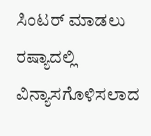ಸಿಂಟರ್ ಮಾಡಲು ರಷ್ಯಾದಲ್ಲಿ ವಿನ್ಯಾಸಗೊಳಿಸಲಾದ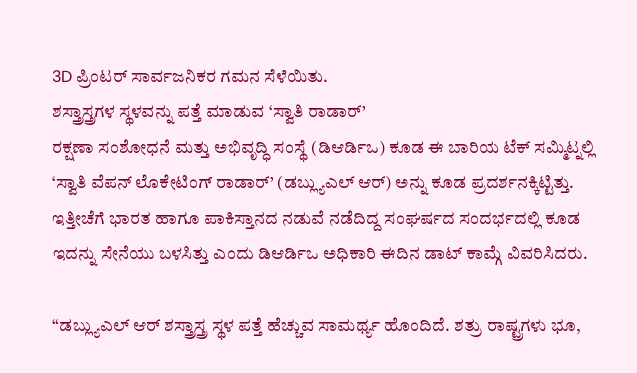3D ಪ್ರಿಂಟರ್ ಸಾರ್ವಜನಿಕರ ಗಮನ ಸೆಳೆಯಿತು.
ಶಸ್ತ್ರಾಸ್ತ್ರಗಳ ಸ್ಥಳವನ್ನು ಪತ್ತೆ ಮಾಡುವ ‘ಸ್ವಾತಿ ರಾಡಾರ್’
ರಕ್ಷಣಾ ಸಂಶೋಧನೆ ಮತ್ತು ಅಭಿವೃದ್ಧಿ ಸಂಸ್ಥೆ (ಡಿಆರ್ಡಿಒ) ಕೂಡ ಈ ಬಾರಿಯ ಟೆಕ್ ಸಮ್ಮಿಟ್ನಲ್ಲಿ ‘ಸ್ವಾತಿ ವೆಪನ್ ಲೊಕೇಟಿಂಗ್ ರಾಡಾರ್’ (ಡಬ್ಲ್ಯುಎಲ್ ಆರ್) ಅನ್ನು ಕೂಡ ಪ್ರದರ್ಶನಕ್ಕಿಟ್ಟಿತ್ತು. ಇತ್ತೀಚೆಗೆ ಭಾರತ ಹಾಗೂ ಪಾಕಿಸ್ತಾನದ ನಡುವೆ ನಡೆದಿದ್ದ ಸಂಘರ್ಷದ ಸಂದರ್ಭದಲ್ಲಿ ಕೂಡ ಇದನ್ನು ಸೇನೆಯು ಬಳಸಿತ್ತು ಎಂದು ಡಿಆರ್ಡಿಒ ಅಧಿಕಾರಿ ಈದಿನ ಡಾಟ್ ಕಾಮ್ಗೆ ವಿವರಿಸಿದರು.

“ಡಬ್ಲ್ಯುಎಲ್ ಆರ್ ಶಸ್ತ್ರಾಸ್ತ್ರ ಸ್ಥಳ ಪತ್ತೆ ಹೆಚ್ಚುವ ಸಾಮರ್ಥ್ಯ ಹೊಂದಿದೆ. ಶತ್ರು ರಾಷ್ಟ್ರಗಳು ಭೂ,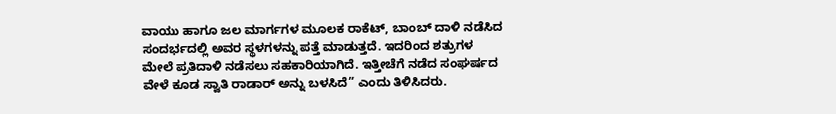ವಾಯು ಹಾಗೂ ಜಲ ಮಾರ್ಗಗಳ ಮೂಲಕ ರಾಕೆಟ್, ಬಾಂಬ್ ದಾಳಿ ನಡೆಸಿದ ಸಂದರ್ಭದಲ್ಲಿ ಅವರ ಸ್ಥಳಗಳನ್ನು ಪತ್ತೆ ಮಾಡುತ್ತದೆ. ಇದರಿಂದ ಶತ್ರುಗಳ ಮೇಲೆ ಪ್ರತಿದಾಳಿ ನಡೆಸಲು ಸಹಕಾರಿಯಾಗಿದೆ. ಇತ್ತೀಚೆಗೆ ನಡೆದ ಸಂಘರ್ಷದ ವೇಳೆ ಕೂಡ ಸ್ವಾತಿ ರಾಡಾರ್ ಅನ್ನು ಬಳಸಿದೆ” ಎಂದು ತಿಳಿಸಿದರು.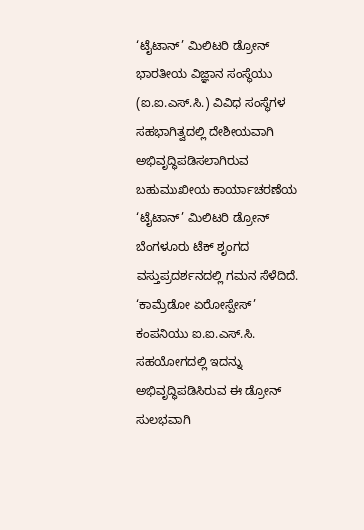‘ಟೈಟಾನ್’ ಮಿಲಿಟರಿ ಡ್ರೋನ್
ಭಾರತೀಯ ವಿಜ್ಞಾನ ಸಂಸ್ಥೆಯು (ಐ.ಐ.ಎಸ್.ಸಿ.) ವಿವಿಧ ಸಂಸ್ಥೆಗಳ ಸಹಭಾಗಿತ್ವದಲ್ಲಿ ದೇಶೀಯವಾಗಿ ಅಭಿವೃದ್ಧಿಪಡಿಸಲಾಗಿರುವ ಬಹುಮುಖೀಯ ಕಾರ್ಯಾಚರಣೆಯ ‘ಟೈಟಾನ್’ ಮಿಲಿಟರಿ ಡ್ರೋನ್ ಬೆಂಗಳೂರು ಟೆಕ್ ಶೃಂಗದ ವಸ್ತುಪ್ರದರ್ಶನದಲ್ಲಿ ಗಮನ ಸೆಳೆದಿದೆ.
‘ಕಾಮ್ರೆಡೋ ಏರೋಸ್ಪೇಸ್’ ಕಂಪನಿಯು ಐ.ಐ.ಎಸ್.ಸಿ. ಸಹಯೋಗದಲ್ಲಿ ಇದನ್ನು ಅಭಿವೃದ್ಧಿಪಡಿಸಿರುವ ಈ ಡ್ರೋನ್ ಸುಲಭವಾಗಿ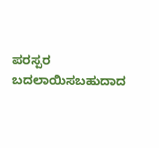ಪರಸ್ಪರ ಬದಲಾಯಿಸಬಹುದಾದ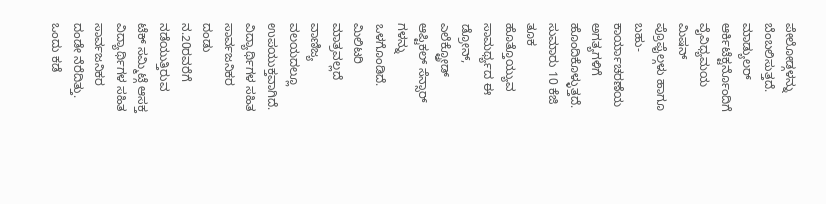ಪೇಲೋಡ್ಗಳನ್ನು ಬೆಂಬಲಿಸುತ್ತದೆ. ಮಾಡ್ಯುಲರ್ ಆರ್ಕಿಟೆಕ್ಟರ್ನೊಂದಿಗೆ ವೈವಿಧ್ಯಮಯ ಮಿಷನ್ ಪ್ರೊಫೈಲ್ಗಳು ಹಾಗೂ ಬಹು-ಕಾರ್ಯಾಚರಣೆಯ ಅಗತ್ಯಗಳಿಗೆ ಹೊಂದಿಕೊಳ್ಳುತ್ತದೆ.
ಸುಮಾರು 10 ಕೆಜಿ ತೂಕ ಹೊತ್ತೊಯ್ಯುವ ಸಾಮರ್ಥ್ಯದ ಈ ಡ್ರೋನ್, ಎಲೆಕ್ಟ್ರೋಡ್ ಆಪ್ಟಿಕಲ್ ಸೆನ್ಸಾರ್ ಗಳನ್ನು ಒಳಗೊಂಡಿದೆ. ಮಿಲಿಟರಿ ಮಾತ್ರವಲ್ಲದೆ ವಾಣಿಜ್ಯ ವಲಯದಲ್ಲೂ ಉಪಯುಕ್ತವಾಗಿದೆ.
ವಿದ್ಯಾರ್ಥಿಗಳ ಸಹಿತ ಸಾರ್ವಜನಿಕರ ದಂಡು
ನ.20ರವರೆಗೆ ನಡೆಯುತ್ತಿರುವ ಟೆಕ್ ಸಮ್ಮಿಟ್ಗೆ ಆಸಕ್ತ ವಿದ್ಯಾರ್ಥಿಗಳ ಸಹಿತ ಸಾರ್ವಜನಿಕರ ದಂಡೇ ನೆರೆದಿತ್ತು. ಒಂದು ಕಡೆ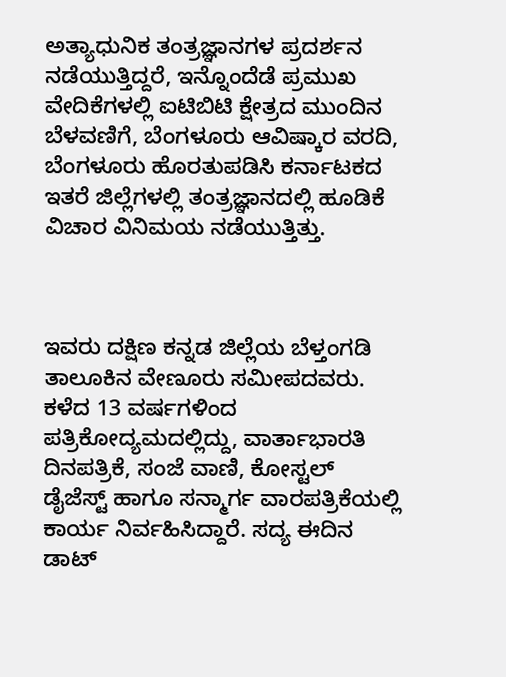ಅತ್ಯಾಧುನಿಕ ತಂತ್ರಜ್ಞಾನಗಳ ಪ್ರದರ್ಶನ ನಡೆಯುತ್ತಿದ್ದರೆ, ಇನ್ನೊಂದೆಡೆ ಪ್ರಮುಖ ವೇದಿಕೆಗಳಲ್ಲಿ ಐಟಿಬಿಟಿ ಕ್ಷೇತ್ರದ ಮುಂದಿನ ಬೆಳವಣಿಗೆ, ಬೆಂಗಳೂರು ಆವಿಷ್ಕಾರ ವರದಿ, ಬೆಂಗಳೂರು ಹೊರತುಪಡಿಸಿ ಕರ್ನಾಟಕದ ಇತರೆ ಜಿಲ್ಲೆಗಳಲ್ಲಿ ತಂತ್ರಜ್ಞಾನದಲ್ಲಿ ಹೂಡಿಕೆ ವಿಚಾರ ವಿನಿಮಯ ನಡೆಯುತ್ತಿತ್ತು.



ಇವರು ದಕ್ಷಿಣ ಕನ್ನಡ ಜಿಲ್ಲೆಯ ಬೆಳ್ತಂಗಡಿ ತಾಲೂಕಿನ ವೇಣೂರು ಸಮೀಪದವರು. ಕಳೆದ 13 ವರ್ಷಗಳಿಂದ ಪತ್ರಿಕೋದ್ಯಮದಲ್ಲಿದ್ದು, ವಾರ್ತಾಭಾರತಿ ದಿನಪತ್ರಿಕೆ, ಸಂಜೆ ವಾಣಿ, ಕೋಸ್ಟಲ್ ಡೈಜೆಸ್ಟ್ ಹಾಗೂ ಸನ್ಮಾರ್ಗ ವಾರಪತ್ರಿಕೆಯಲ್ಲಿ ಕಾರ್ಯ ನಿರ್ವಹಿಸಿದ್ದಾರೆ. ಸದ್ಯ ಈದಿನ ಡಾಟ್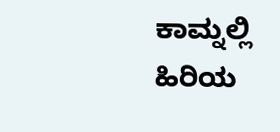ಕಾಮ್ನಲ್ಲಿ ಹಿರಿಯ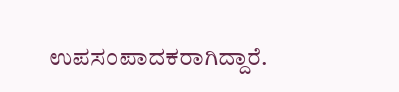ಉಪಸಂಪಾದಕರಾಗಿದ್ದಾರೆ.